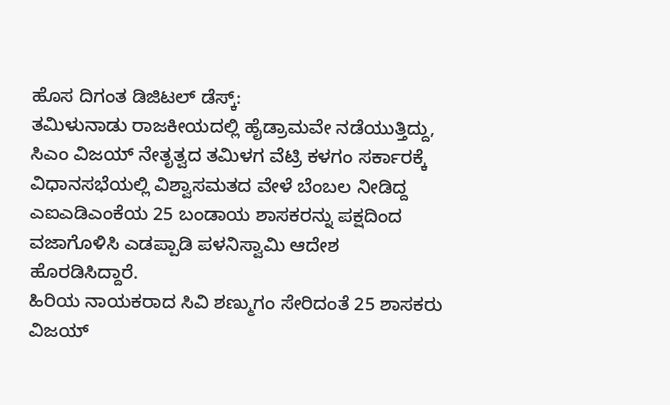ಹೊಸ ದಿಗಂತ ಡಿಜಿಟಲ್ ಡೆಸ್ಕ್:
ತಮಿಳುನಾಡು ರಾಜಕೀಯದಲ್ಲಿ ಹೈಡ್ರಾಮವೇ ನಡೆಯುತ್ತಿದ್ದು, ಸಿಎಂ ವಿಜಯ್ ನೇತೃತ್ವದ ತಮಿಳಗ ವೆಟ್ರಿ ಕಳಗಂ ಸರ್ಕಾರಕ್ಕೆ ವಿಧಾನಸಭೆಯಲ್ಲಿ ವಿಶ್ವಾಸಮತದ ವೇಳೆ ಬೆಂಬಲ ನೀಡಿದ್ದ ಎಐಎಡಿಎಂಕೆಯ 25 ಬಂಡಾಯ ಶಾಸಕರನ್ನು ಪಕ್ಷದಿಂದ ವಜಾಗೊಳಿಸಿ ಎಡಪ್ಪಾಡಿ ಪಳನಿಸ್ವಾಮಿ ಆದೇಶ ಹೊರಡಿಸಿದ್ದಾರೆ.
ಹಿರಿಯ ನಾಯಕರಾದ ಸಿವಿ ಶಣ್ಮುಗಂ ಸೇರಿದಂತೆ 25 ಶಾಸಕರು ವಿಜಯ್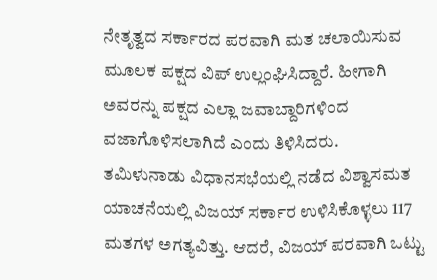ನೇತೃತ್ವದ ಸರ್ಕಾರದ ಪರವಾಗಿ ಮತ ಚಲಾಯಿಸುವ ಮೂಲಕ ಪಕ್ಷದ ವಿಪ್ ಉಲ್ಲಂಘಿಸಿದ್ದಾರೆ. ಹೀಗಾಗಿ ಅವರನ್ನು ಪಕ್ಷದ ಎಲ್ಲಾ ಜವಾಬ್ದಾರಿಗಳಿಂದ ವಜಾಗೊಳಿಸಲಾಗಿದೆ ಎಂದು ತಿಳಿಸಿದರು.
ತಮಿಳುನಾಡು ವಿಧಾನಸಭೆಯಲ್ಲಿ ನಡೆದ ವಿಶ್ವಾಸಮತ ಯಾಚನೆಯಲ್ಲಿ ವಿಜಯ್ ಸರ್ಕಾರ ಉಳಿಸಿಕೊಳ್ಳಲು 117 ಮತಗಳ ಅಗತ್ಯವಿತ್ತು. ಆದರೆ, ವಿಜಯ್ ಪರವಾಗಿ ಒಟ್ಟು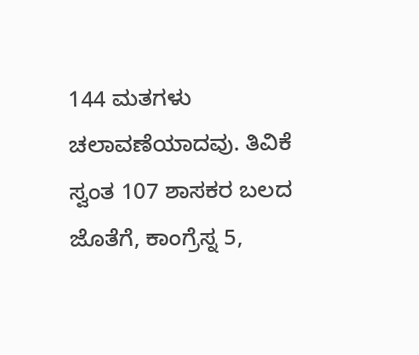144 ಮತಗಳು ಚಲಾವಣೆಯಾದವು. ತಿವಿಕೆ ಸ್ವಂತ 107 ಶಾಸಕರ ಬಲದ ಜೊತೆಗೆ, ಕಾಂಗ್ರೆಸ್ನ 5,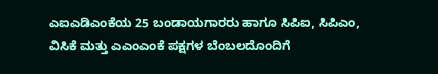ಎಐಎಡಿಎಂಕೆಯ 25 ಬಂಡಾಯಗಾರರು ಹಾಗೂ ಸಿಪಿಐ, ಸಿಪಿಎಂ, ವಿಸಿಕೆ ಮತ್ತು ಎಎಂಎಂಕೆ ಪಕ್ಷಗಳ ಬೆಂಬಲದೊಂದಿಗೆ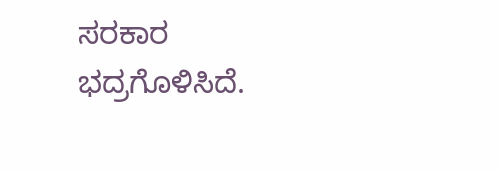ಸರಕಾರ ಭದ್ರಗೊಳಿಸಿದೆ.